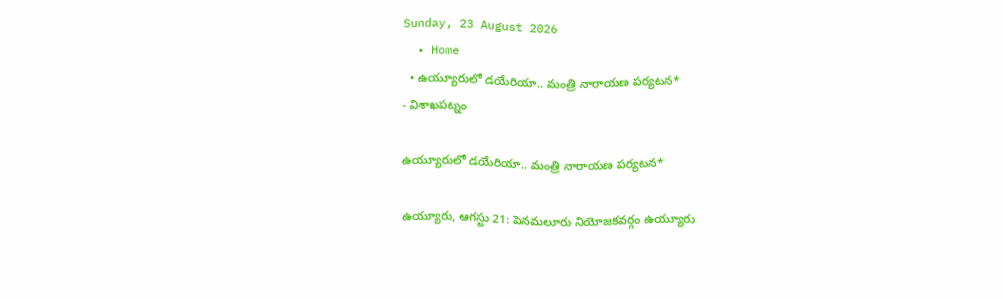Sunday, 23 August 2026
  • Home
  • ఉయ్యూరులో డయేరియా.. మంత్రి నారాయణ పర్యటన*
- విశాఖపట్నం

ఉయ్యూరులో డయేరియా.. మంత్రి నారాయణ పర్యటన*

ఉయ్యూరు, ఆగస్టు 21: పెనమలూరు నియోజకవర్గం ఉయ్యూరు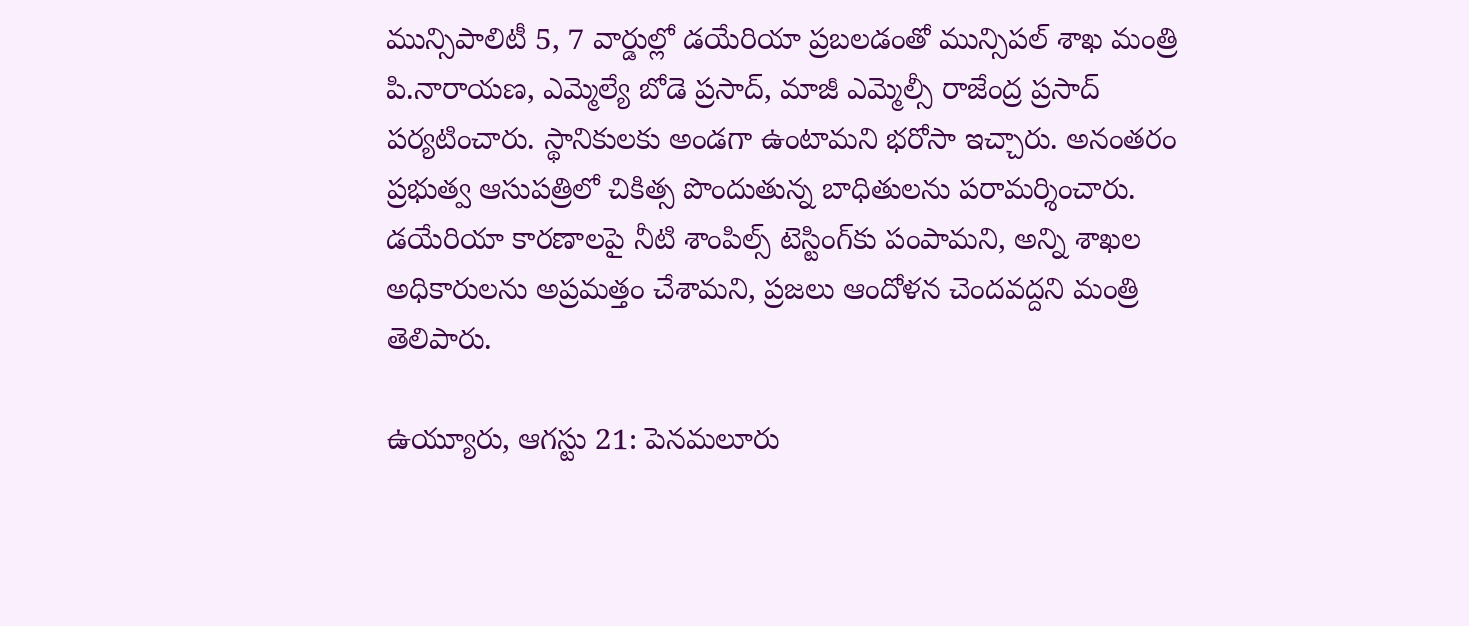మున్సిపాలిటీ 5, 7 వార్డుల్లో డయేరియా ప్రబలడంతో మున్సిపల్ శాఖ మంత్రి పి.నారాయణ, ఎమ్మెల్యే బోడె ప్రసాద్, మాజీ ఎమ్మెల్సీ రాజేంద్ర ప్రసాద్ పర్యటించారు. స్థానికులకు అండగా ఉంటామని భరోసా ఇచ్చారు. అనంతరం ప్రభుత్వ ఆసుపత్రిలో చికిత్స పొందుతున్న బాధితులను పరామర్శించారు. డయేరియా కారణాలపై నీటి శాంపిల్స్ టెస్టింగ్‌కు పంపామని, అన్ని శాఖల అధికారులను అప్రమత్తం చేశామని, ప్రజలు ఆందోళన చెందవద్దని మంత్రి తెలిపారు.

ఉయ్యూరు, ఆగస్టు 21: పెనమలూరు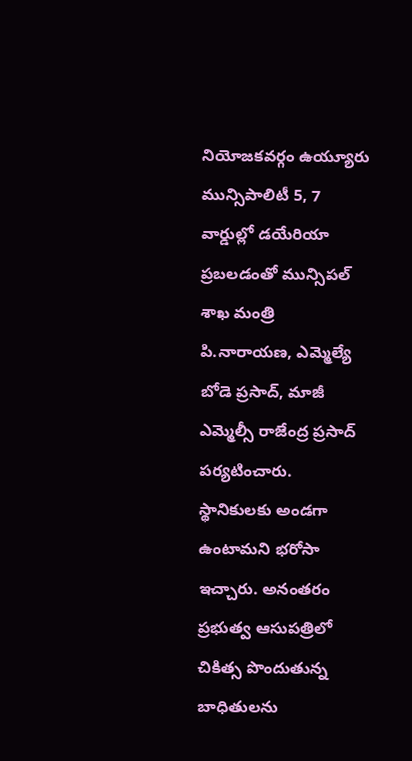నియోజకవర్గం ఉయ్యూరు మున్సిపాలిటీ 5, 7 వార్డుల్లో డయేరియా ప్రబలడంతో మున్సిపల్ శాఖ మంత్రి పి.నారాయణ, ఎమ్మెల్యే బోడె ప్రసాద్, మాజీ ఎమ్మెల్సీ రాజేంద్ర ప్రసాద్ పర్యటించారు. స్థానికులకు అండగా ఉంటామని భరోసా ఇచ్చారు. అనంతరం ప్రభుత్వ ఆసుపత్రిలో చికిత్స పొందుతున్న బాధితులను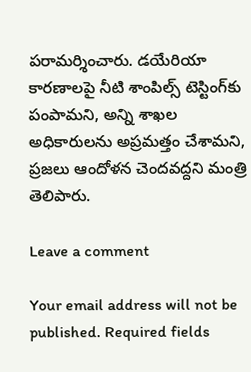పరామర్శించారు. డయేరియా కారణాలపై నీటి శాంపిల్స్ టెస్టింగ్‌కు పంపామని, అన్ని శాఖల అధికారులను అప్రమత్తం చేశామని, ప్రజలు ఆందోళన చెందవద్దని మంత్రి తెలిపారు.

Leave a comment

Your email address will not be published. Required fields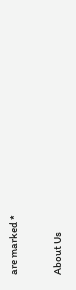are marked *

About Us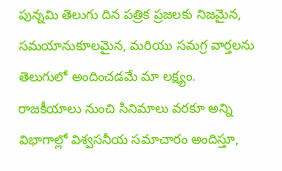పున్నమి తెలుగు దిన పత్రిక ప్రజలకు నిజమైన, సమయానుకూలమైన, మరియు సమగ్ర వార్తలను తెలుగులో అందించడమే మా లక్ష్యం.
రాజకీయాలు నుంచి సినిమాలు వరకూ అన్ని విభాగాల్లో విశ్వసనీయ సమాచారం అందిస్తూ,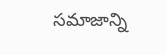సమాజాన్ని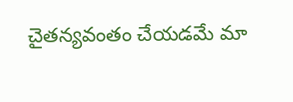చైతన్యవంతం చేయడమే మా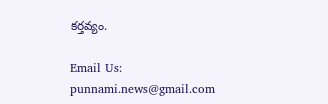కర్తవ్యం.

Email Us: punnami.news@gmail.com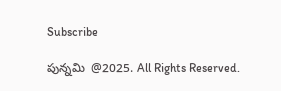Subscribe

పున్నమి  @2025. All Rights Reserved.